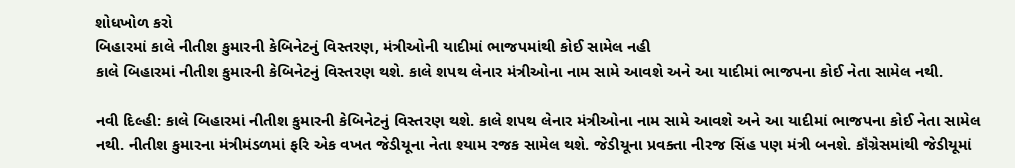શોધખોળ કરો
બિહારમાં કાલે નીતીશ કુમારની કેબિનેટનું વિસ્તરણ, મંત્રીઓની યાદીમાં ભાજપમાંથી કોઈ સામેલ નહી
કાલે બિહારમાં નીતીશ કુમારની કેબિનેટનું વિસ્તરણ થશે. કાલે શપથ લેનાર મંત્રીઓના નામ સામે આવશે અને આ યાદીમાં ભાજપના કોઈ નેતા સામેલ નથી.

નવી દિલ્હી: કાલે બિહારમાં નીતીશ કુમારની કેબિનેટનું વિસ્તરણ થશે. કાલે શપથ લેનાર મંત્રીઓના નામ સામે આવશે અને આ યાદીમાં ભાજપના કોઈ નેતા સામેલ નથી. નીતીશ કુમારના મંત્રીમંડળમાં ફરિ એક વખત જેડીયૂના નેતા શ્યામ રજક સામેલ થશે. જેડીયૂના પ્રવક્તા નીરજ સિંહ પણ મંત્રી બનશે. કૉંગ્રેસમાંથી જેડીયૂમાં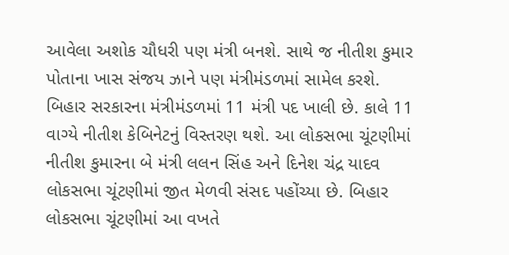આવેલા અશોક ચૌધરી પણ મંત્રી બનશે. સાથે જ નીતીશ કુમાર પોતાના ખાસ સંજય ઝાને પણ મંત્રીમંડળમાં સામેલ કરશે. બિહાર સરકારના મંત્રીમંડળમાં 11 મંત્રી પદ ખાલી છે. કાલે 11 વાગ્યે નીતીશ કેબિનેટનું વિસ્તરણ થશે. આ લોકસભા ચૂંટણીમાં નીતીશ કુમારના બે મંત્રી લલન સિંહ અને દિનેશ ચંદ્ર યાદવ લોકસભા ચૂંટણીમાં જીત મેળવી સંસદ પહોંચ્યા છે. બિહાર લોકસભા ચૂંટણીમાં આ વખતે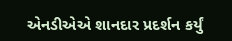એનડીએએ શાનદાર પ્રદર્શન કર્યું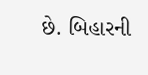છે. બિહારની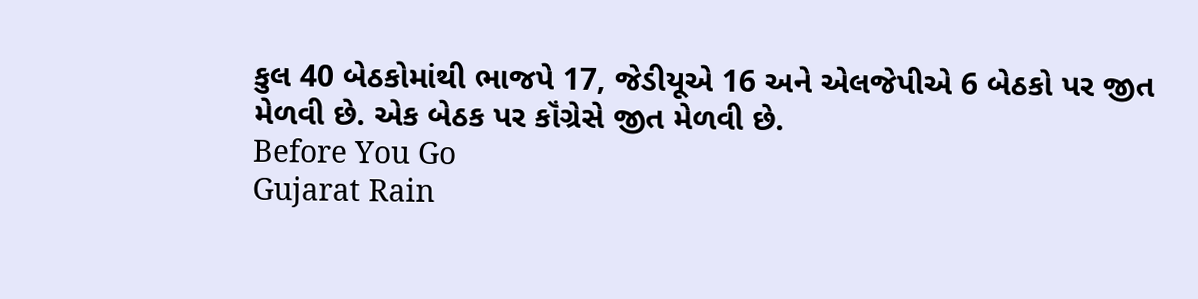કુલ 40 બેઠકોમાંથી ભાજપે 17, જેડીયૂએ 16 અને એલજેપીએ 6 બેઠકો પર જીત મેળવી છે. એક બેઠક પર કૉંગ્રેસે જીત મેળવી છે.
Before You Go
Gujarat Rain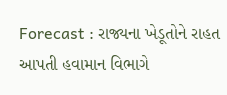Forecast : રાજ્યના ખેડૂતોને રાહત આપતી હવામાન વિભાગે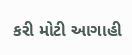કરી મોટી આગાહી